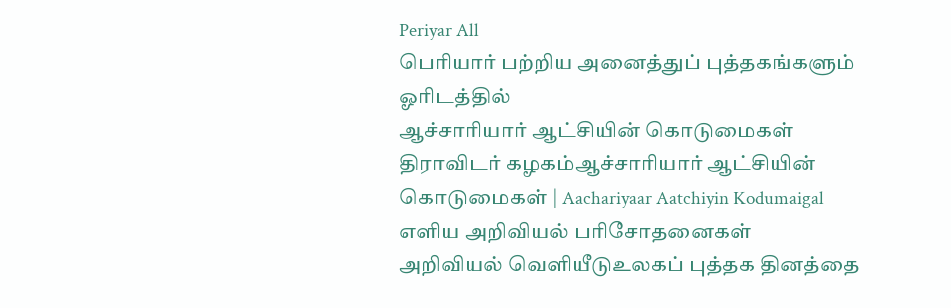Periyar All
பெரியார் பற்றிய அனைத்துப் புத்தகங்களும் ஓரிடத்தில்
ஆச்சாரியார் ஆட்சியின் கொடுமைகள்
திராவிடர் கழகம்ஆச்சாரியார் ஆட்சியின் கொடுமைகள் | Aachariyaar Aatchiyin Kodumaigal
எளிய அறிவியல் பரிசோதனைகள்
அறிவியல் வெளியீடுஉலகப் புத்தக தினத்தை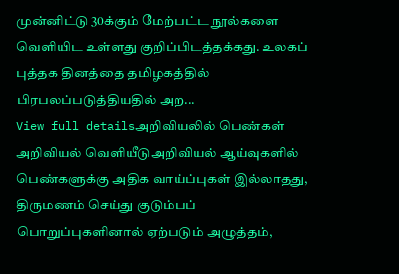முன்னிட்டு 30க்கும் மேற்பட்ட நூல்களை வெளியிட உள்ளது குறிப்பிடத்தக்கது. உலகப் புத்தக தினத்தை தமிழகத்தில் பிரபலப்படுத்தியதில் அற...
View full detailsஅறிவியலில் பெண்கள்
அறிவியல் வெளியீடுஅறிவியல் ஆய்வுகளில் பெண்களுக்கு அதிக வாய்ப்புகள் இல்லாதது, திருமணம் செய்து குடும்பப் பொறுப்புகளினால் ஏற்படும் அழுத்தம்,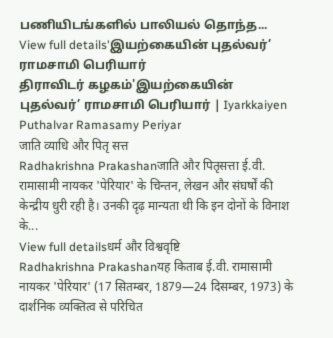பணியிடங்களில் பாலியல் தொந்த...
View full details'இயற்கையின் புதல்வர்’ ராமசாமி பெரியார்
திராவிடர் கழகம்'இயற்கையின் புதல்வர்’ ராமசாமி பெரியார் | Iyarkkaiyen Puthalvar Ramasamy Periyar
जाति व्याधि और पितृ सत्त
Radhakrishna Prakashanजाति और पितृसत्ता ई.वी. रामासामी नायकर 'पेरियार' के चिन्तन, लेखन और संघर्षों की केन्द्रीय धुरी रही है। उनकी दृढ़ मान्यता थी कि इन दोनों के विनाश के...
View full detailsधर्म और विश्ववृष्टि
Radhakrishna Prakashanयह किताब ई.वी. रामासामी नायकर 'पेरियार' (17 सितम्बर, 1879—24 दिसम्बर, 1973) के दार्शनिक व्यक्तित्व से परिचित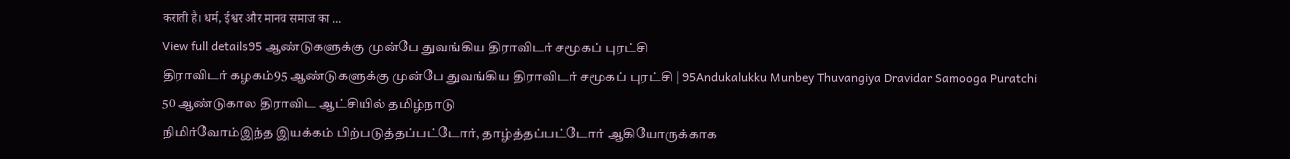कराती है। धर्म, ईश्वर और मानव समाज का ...
View full details95 ஆண்டுகளுக்கு முன்பே துவங்கிய திராவிடர் சமூகப் புரட்சி
திராவிடர் கழகம்95 ஆண்டுகளுக்கு முன்பே துவங்கிய திராவிடர் சமூகப் புரட்சி | 95Andukalukku Munbey Thuvangiya Dravidar Samooga Puratchi
50 ஆண்டுகால திராவிட ஆட்சியில் தமிழ்நாடு
நிமிர்வோம்இந்த இயக்கம் பிற்படுத்தப்பட்டோர், தாழ்த்தப்பட்டோர் ஆகியோருக்காக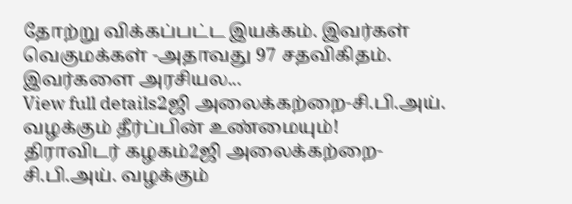தோற்று விக்கப்பட்ட இயக்கம். இவர்கள் வெகுமக்கள் -அதாவது 97 சதவிகிதம். இவர்களை அரசியல...
View full details2ஜி அலைக்கற்றை-சி.பி.அய். வழக்கும் தீர்ப்பின் உண்மையும்!
திராவிடர் கழகம்2ஜி அலைக்கற்றை-சி.பி.அய். வழக்கும்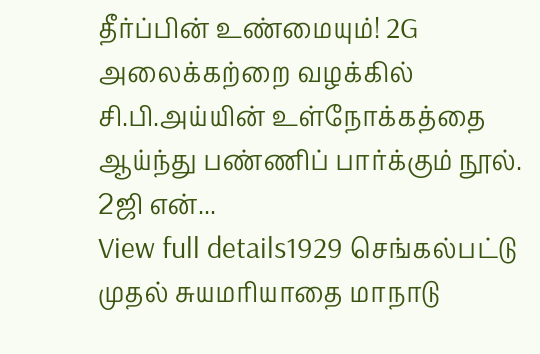தீர்ப்பின் உண்மையும்! 2G அலைக்கற்றை வழக்கில் சி.பி.அய்யின் உள்நோக்கத்தை ஆய்ந்து பண்ணிப் பார்க்கும் நூல். 2ஜி என்...
View full details1929 செங்கல்பட்டு முதல் சுயமரியாதை மாநாடு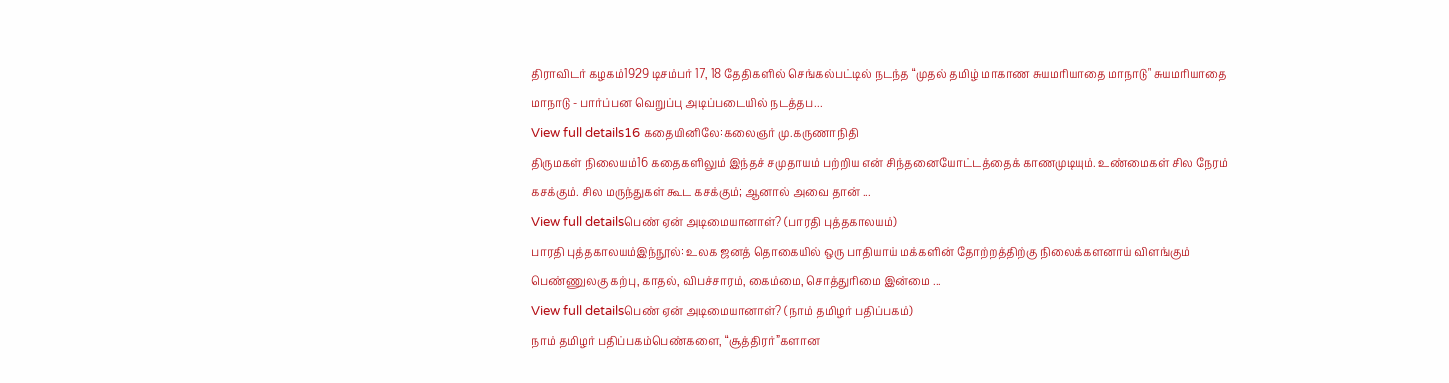திராவிடர் கழகம்1929 டிசம்பர் 17, 18 தேதிகளில் செங்கல்பட்டில் நடந்த “முதல் தமிழ் மாகாண சுயமரியாதை மாநாடு" சுயமரியாதை மாநாடு - பார்ப்பன வெறுப்பு அடிப்படையில் நடத்தப...
View full details16 கதையினிலே:கலைஞர் மு.கருணாநிதி
திருமகள் நிலையம்16 கதைகளிலும் இந்தச் சமுதாயம் பற்றிய என் சிந்தனையோட்டத்தைக் காணமுடியும். உண்மைகள் சில நேரம் கசக்கும். சில மருந்துகள் கூட கசக்கும்; ஆனால் அவை தான் ...
View full detailsபெண் ஏன் அடிமையானாள்? (பாரதி புத்தகாலயம்)
பாரதி புத்தகாலயம்இந்நூல்: உலக ஜனத் தொகையில் ஒரு பாதியாய் மக்களின் தோற்றத்திற்கு நிலைக்களனாய் விளங்கும் பெண்ணுலகு கற்பு, காதல், விபச்சாரம், கைம்மை, சொத்துரிமை இன்மை ...
View full detailsபெண் ஏன் அடிமையானாள்? (நாம் தமிழர் பதிப்பகம்)
நாம் தமிழர் பதிப்பகம்பெண்களை, “சூத்திரர்”களான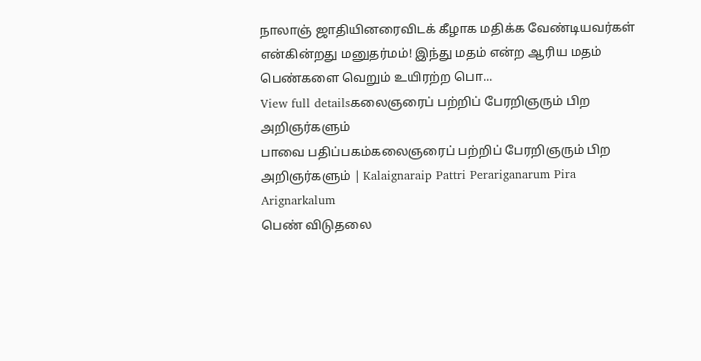நாலாஞ் ஜாதியினரைவிடக் கீழாக மதிக்க வேண்டியவர்கள் என்கின்றது மனுதர்மம்! இந்து மதம் என்ற ஆரிய மதம் பெண்களை வெறும் உயிரற்ற பொ...
View full detailsகலைஞரைப் பற்றிப் பேரறிஞரும் பிற அறிஞர்களும்
பாவை பதிப்பகம்கலைஞரைப் பற்றிப் பேரறிஞரும் பிற அறிஞர்களும் | Kalaignaraip Pattri Perariganarum Pira Arignarkalum
பெண் விடுதலை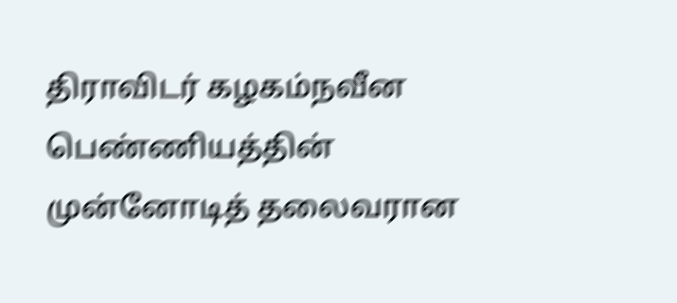திராவிடர் கழகம்நவீன பெண்ணியத்தின் முன்னோடித் தலைவரான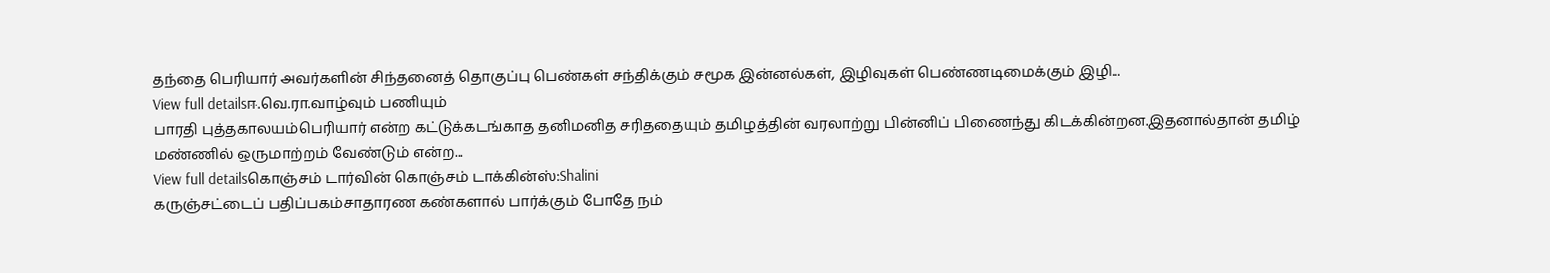தந்தை பெரியார் அவர்களின் சிந்தனைத் தொகுப்பு பெண்கள் சந்திக்கும் சமூக இன்னல்கள், இழிவுகள் பெண்ணடிமைக்கும் இழி...
View full detailsஈ.வெ.ரா.வாழ்வும் பணியும்
பாரதி புத்தகாலயம்பெரியார் என்ற கட்டுக்கடங்காத தனிமனித சரிததையும் தமிழத்தின் வரலாற்று பின்னிப் பிணைந்து கிடக்கின்றன.இதனால்தான் தமிழ் மண்ணில் ஒருமாற்றம் வேண்டும் என்ற...
View full detailsகொஞ்சம் டார்வின் கொஞ்சம் டாக்கின்ஸ்:Shalini
கருஞ்சட்டைப் பதிப்பகம்சாதாரண கண்களால் பார்க்கும் போதே நம்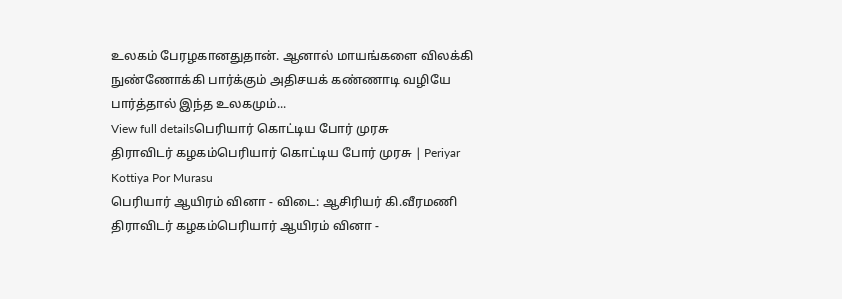உலகம் பேரழகானதுதான். ஆனால் மாயங்களை விலக்கி நுண்ணோக்கி பார்க்கும் அதிசயக் கண்ணாடி வழியே பார்த்தால் இந்த உலகமும்...
View full detailsபெரியார் கொட்டிய போர் முரசு
திராவிடர் கழகம்பெரியார் கொட்டிய போர் முரசு | Periyar Kottiya Por Murasu
பெரியார் ஆயிரம் வினா - விடை: ஆசிரியர் கி.வீரமணி
திராவிடர் கழகம்பெரியார் ஆயிரம் வினா -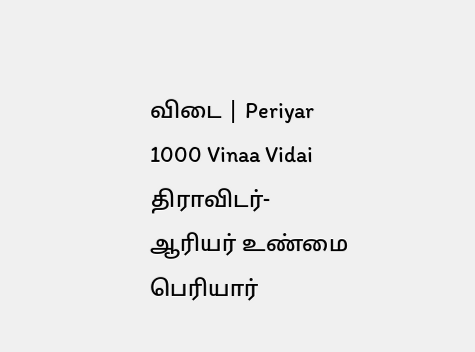விடை | Periyar 1000 Vinaa Vidai
திராவிடர்-ஆரியர் உண்மை
பெரியார்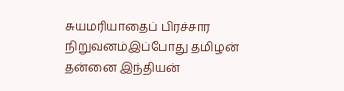சுயமரியாதைப் பிரச்சார நிறுவனம்இப்போது தமிழன் தன்னை இந்தியன்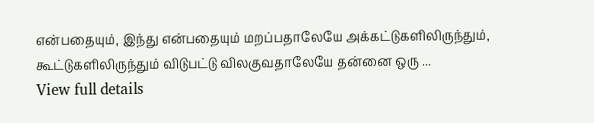என்பதையும், இந்து என்பதையும் மறப்பதாலேயே அக்கட்டுகளிலிருந்தும், கூட்டுகளிலிருந்தும் விடுபட்டு விலகுவதாலேயே தன்னை ஒரு ...
View full details